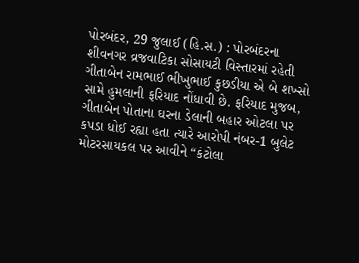પોરબંદર, 29 જુલાઈ (હિ.સ.) : પોરબંદરના શીવનગર વ્રજવાટિકા સોસાયટી વિસ્તારમાં રહેતી ગીતાબેન રામભાઈ ભીખુભાઈ કુછડીયા એ બે શખ્સો સામે હુમલાની ફરિયાદ નોંધાવી છે. ફરિયાદ મુજબ, ગીતાબેન પોતાના ઘરના ડેલાની બહાર ઓટલા પર કપડા ધોઈ રહ્યા હતા ત્યારે આરોપી નંબર-1 બુલેટ મોટરસાયકલ પર આવીને “કંટોલા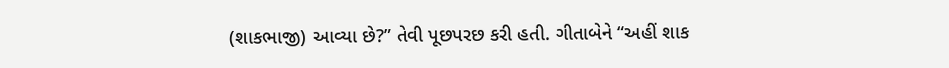(શાકભાજી) આવ્યા છે?” તેવી પૂછપરછ કરી હતી. ગીતાબેને “અહીં શાક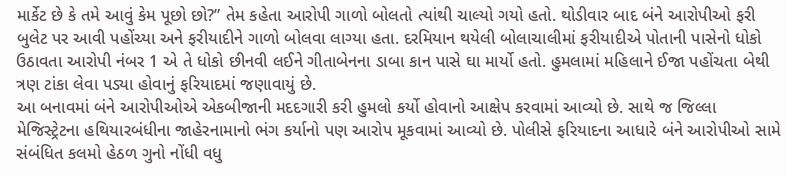માર્કેટ છે કે તમે આવું કેમ પૂછો છો?” તેમ કહેતા આરોપી ગાળો બોલતો ત્યાંથી ચાલ્યો ગયો હતો. થોડીવાર બાદ બંને આરોપીઓ ફરી બુલેટ પર આવી પહોંચ્યા અને ફરીયાદીને ગાળો બોલવા લાગ્યા હતા. દરમિયાન થયેલી બોલાચાલીમાં ફરીયાદીએ પોતાની પાસેનો ધોકો ઉઠાવતા આરોપી નંબર 1 એ તે ધોકો છીનવી લઈને ગીતાબેનના ડાબા કાન પાસે ઘા માર્યો હતો. હુમલામાં મહિલાને ઈજા પહોંચતા બેથી ત્રણ ટાંકા લેવા પડ્યા હોવાનું ફરિયાદમાં જણાવાયું છે.
આ બનાવમાં બંને આરોપીઓએ એકબીજાની મદદગારી કરી હુમલો કર્યો હોવાનો આક્ષેપ કરવામાં આવ્યો છે. સાથે જ જિલ્લા મેજિસ્ટ્રેટના હથિયારબંધીના જાહેરનામાનો ભંગ કર્યાનો પણ આરોપ મૂકવામાં આવ્યો છે. પોલીસે ફરિયાદના આધારે બંને આરોપીઓ સામે સંબંધિત કલમો હેઠળ ગુનો નોંધી વધુ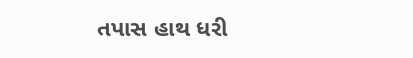તપાસ હાથ ધરી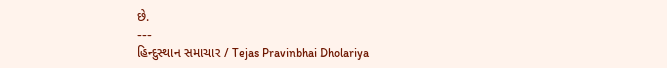છે.
---
હિન્દુસ્થાન સમાચાર / Tejas Pravinbhai Dholariya